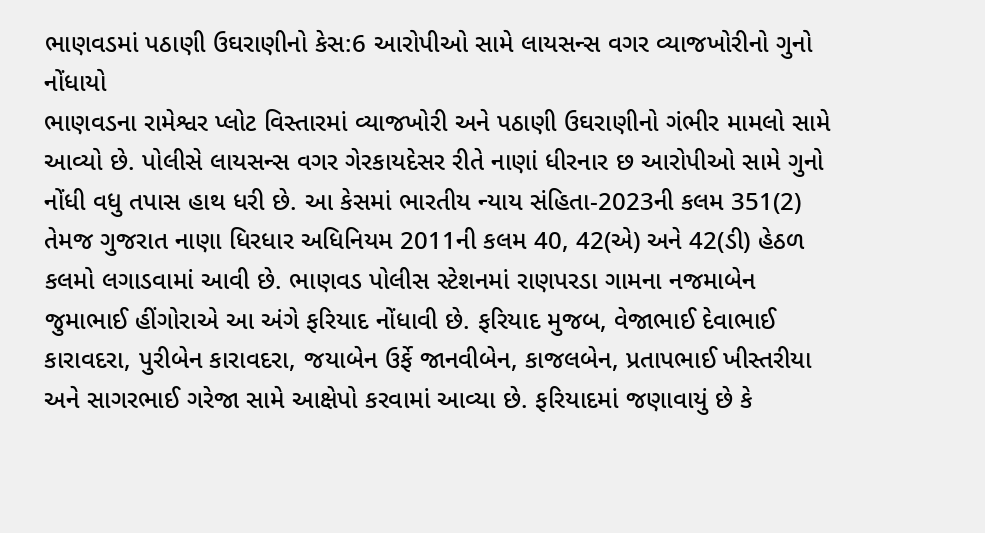ભાણવડમાં પઠાણી ઉઘરાણીનો કેસ:6 આરોપીઓ સામે લાયસન્સ વગર વ્યાજખોરીનો ગુનો નોંધાયો
ભાણવડના રામેશ્વર પ્લોટ વિસ્તારમાં વ્યાજખોરી અને પઠાણી ઉઘરાણીનો ગંભીર મામલો સામે આવ્યો છે. પોલીસે લાયસન્સ વગર ગેરકાયદેસર રીતે નાણાં ધીરનાર છ આરોપીઓ સામે ગુનો નોંધી વધુ તપાસ હાથ ધરી છે. આ કેસમાં ભારતીય ન્યાય સંહિતા-2023ની કલમ 351(2) તેમજ ગુજરાત નાણા ધિરધાર અધિનિયમ 2011ની કલમ 40, 42(એ) અને 42(ડી) હેઠળ કલમો લગાડવામાં આવી છે. ભાણવડ પોલીસ સ્ટેશનમાં રાણપરડા ગામના નજમાબેન જુમાભાઈ હીંગોરાએ આ અંગે ફરિયાદ નોંધાવી છે. ફરિયાદ મુજબ, વેજાભાઈ દેવાભાઈ કારાવદરા, પુરીબેન કારાવદરા, જયાબેન ઉર્ફે જાનવીબેન, કાજલબેન, પ્રતાપભાઈ ખીસ્તરીયા અને સાગરભાઈ ગરેજા સામે આક્ષેપો કરવામાં આવ્યા છે. ફરિયાદમાં જણાવાયું છે કે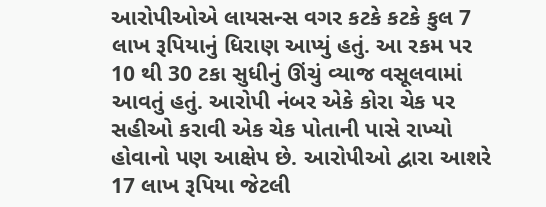આરોપીઓએ લાયસન્સ વગર કટકે કટકે કુલ 7 લાખ રૂપિયાનું ધિરાણ આપ્યું હતું. આ રકમ પર 10 થી 30 ટકા સુધીનું ઊંચું વ્યાજ વસૂલવામાં આવતું હતું. આરોપી નંબર એકે કોરા ચેક પર સહીઓ કરાવી એક ચેક પોતાની પાસે રાખ્યો હોવાનો પણ આક્ષેપ છે. આરોપીઓ દ્વારા આશરે 17 લાખ રૂપિયા જેટલી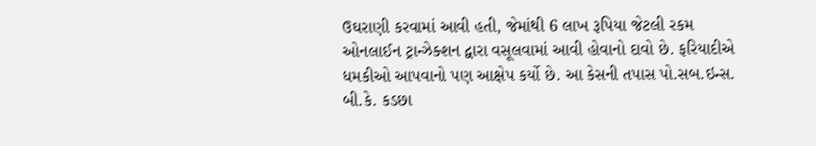ઉઘરાણી કરવામાં આવી હતી, જેમાંથી 6 લાખ રૂપિયા જેટલી રકમ ઓનલાઈન ટ્રાન્ઝેક્શન દ્વારા વસૂલવામાં આવી હોવાનો દાવો છે. ફરિયાદીએ ધમકીઓ આપવાનો પણ આક્ષેપ કર્યો છે. આ કેસની તપાસ પો.સબ.ઇન્સ. બી.કે. કડછા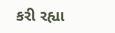કરી રહ્યા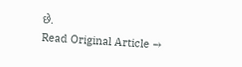છે.
Read Original Article →